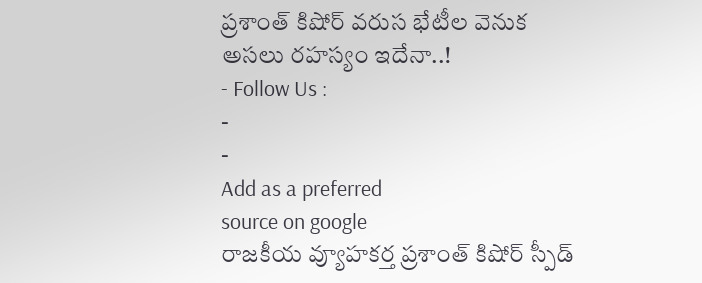ప్రశాంత్ కిషోర్ వరుస భేటీల వెనుక అసలు రహస్యం ఇదేనా..!
- Follow Us :
-
-
Add as a preferred
source on google
రాజకీయ వ్యూహకర్త ప్రశాంత్ కిషోర్ స్పీడ్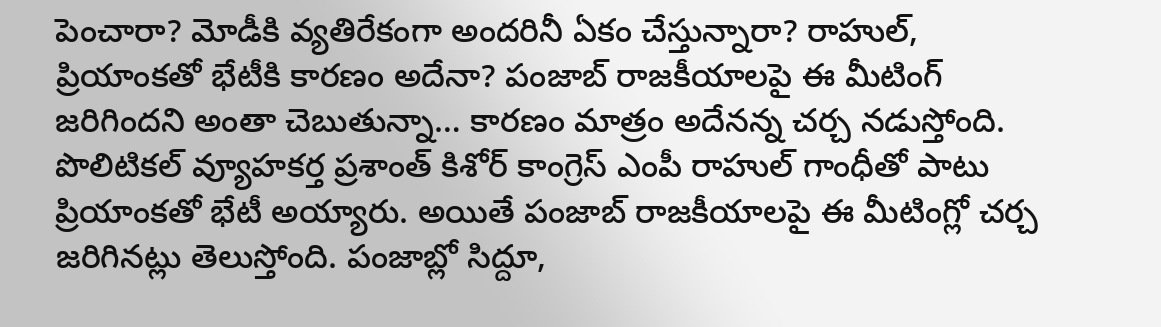పెంచారా? మోడీకి వ్యతిరేకంగా అందరినీ ఏకం చేస్తున్నారా? రాహుల్, ప్రియాంకతో భేటీకి కారణం అదేనా? పంజాబ్ రాజకీయాలపై ఈ మీటింగ్ జరిగిందని అంతా చెబుతున్నా… కారణం మాత్రం అదేనన్న చర్చ నడుస్తోంది. పొలిటికల్ వ్యూహకర్త ప్రశాంత్ కిశోర్ కాంగ్రెస్ ఎంపీ రాహుల్ గాంధీతో పాటు ప్రియాంకతో భేటీ అయ్యారు. అయితే పంజాబ్ రాజకీయాలపై ఈ మీటింగ్లో చర్చ జరిగినట్లు తెలుస్తోంది. పంజాబ్లో సిద్దూ,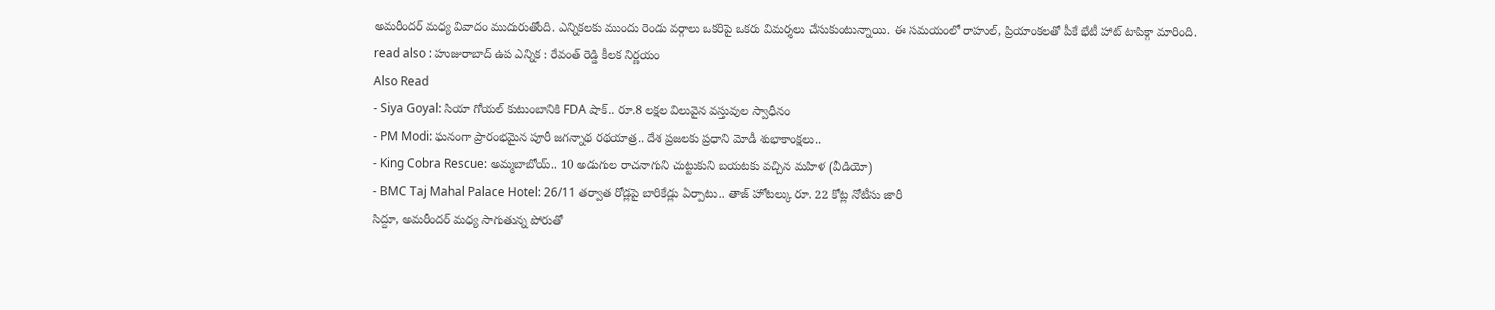అమరీందర్ మధ్య వివాదం ముదురుతోంది. ఎన్నికలకు ముందు రెండు వర్గాలు ఒకరిపై ఒకరు విమర్శలు చేసుకుంటున్నాయి. ఈ సమయంలో రాహుల్, ప్రియాంకలతో పీకే భేటీ హాట్ టాపిక్గా మారింది.
read also : హుజురాబాద్ ఉప ఎన్నిక : రేవంత్ రెడ్డి కీలక నిర్ణయం
Also Read
- Siya Goyal: సియా గోయల్ కుటుంబానికి FDA షాక్.. రూ.8 లక్షల విలువైన వస్తువుల స్వాధీనం
- PM Modi: ఘనంగా ప్రారంభమైన పూరీ జగన్నాథ రథయాత్ర.. దేశ ప్రజలకు ప్రధాని మోడీ శుభాకాంక్షలు..
- King Cobra Rescue: అమ్మబాబోయ్.. 10 అడుగుల రాచనాగుని చుట్టుకుని బయటకు వచ్చిన మహిళ (వీడియో)
- BMC Taj Mahal Palace Hotel: 26/11 తర్వాత రోడ్లపై బారికేడ్లు ఏర్పాటు.. తాజ్ హోటల్కు రూ. 22 కోట్ల నోటీసు జారీ
సిద్దూ, అమరీందర్ మధ్య సాగుతున్న పోరుతో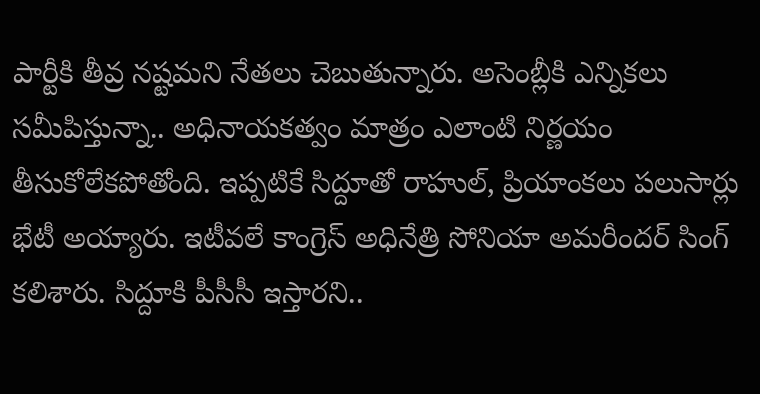పార్టీకి తీవ్ర నష్టమని నేతలు చెబుతున్నారు. అసెంబ్లీకి ఎన్నికలు సమీపిస్తున్నా.. అధినాయకత్వం మాత్రం ఎలాంటి నిర్ణయం తీసుకోలేకపోతోంది. ఇప్పటికే సిద్దూతో రాహుల్, ప్రియాంకలు పలుసార్లు భేటీ అయ్యారు. ఇటీవలే కాంగ్రెస్ అధినేత్రి సోనియా అమరీందర్ సింగ్ కలిశారు. సిద్దూకి పీసీసీ ఇస్తారని..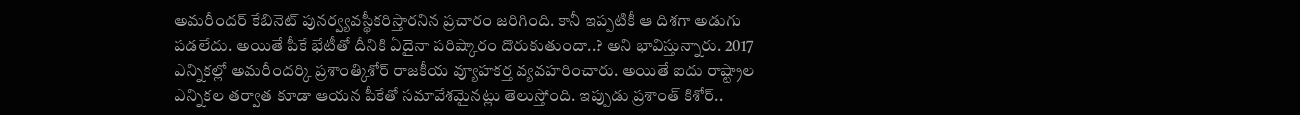అమరీందర్ కేబినెట్ పునర్వ్యవస్థీకరిస్తారనిన ప్రచారం జరిగింది. కానీ ఇప్పటికీ ఆ దిశగా అడుగు పడలేదు. అయితే పీకే భేటీతో దీనికి ఏదైనా పరిష్కారం దొరుకుతుందా..? అని భావిస్తున్నారు. 2017 ఎన్నికల్లో అమరీందర్కి ప్రశాంత్కిశోర్ రాజకీయ వ్యూహకర్త వ్యవహరించారు. అయితే ఐదు రాష్ట్రాల ఎన్నికల తర్వాత కూడా ఆయన పీకేతో సమావేశమైనట్లు తెలుస్తోంది. ఇప్పుడు ప్రశాంత్ కిశోర్..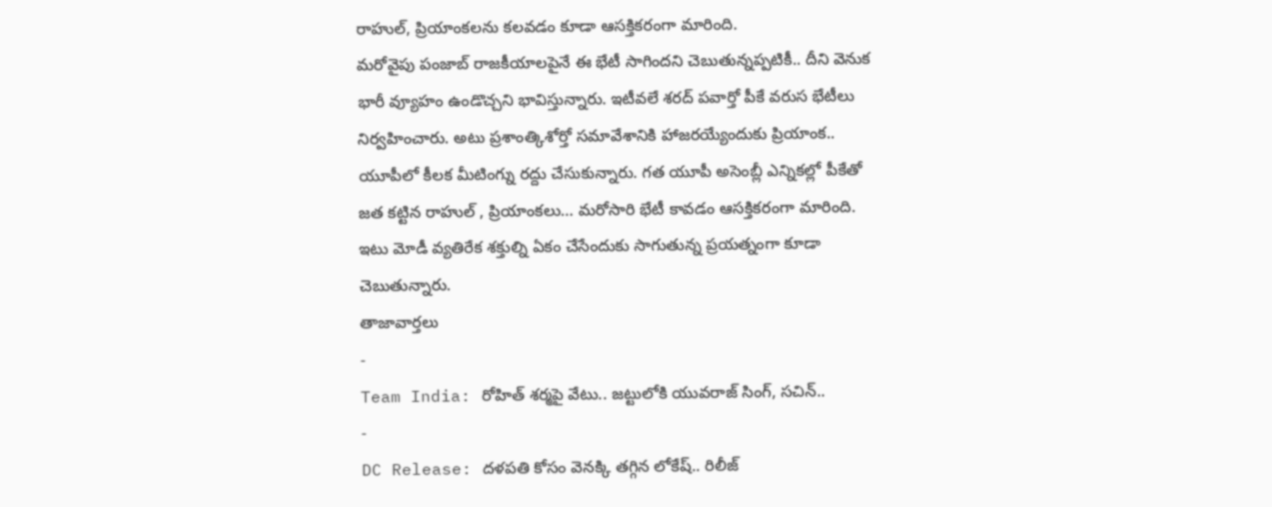రాహుల్, ప్రియాంకలను కలవడం కూడా ఆసక్తికరంగా మారింది.
మరోవైపు పంజాబ్ రాజకీయాలపైనే ఈ భేటీ సాగిందని చెబుతున్నప్పటికీ.. దీని వెనుక భారీ వ్యూహం ఉండొచ్చని భావిస్తున్నారు. ఇటీవలే శరద్ పవార్తో పీకే వరుస భేటీలు నిర్వహించారు. అటు ప్రశాంత్కిశోర్తో సమావేశానికి హాజరయ్యేందుకు ప్రియాంక.. యూపీలో కీలక మీటింగ్ను రద్దు చేసుకున్నారు. గత యూపీ అసెంబ్లీ ఎన్నికల్లో పీకేతో జత కట్టిన రాహుల్ , ప్రియాంకలు… మరోసారి భేటీ కావడం ఆసక్తికరంగా మారింది. ఇటు మోడీ వ్యతిరేక శక్తుల్ని ఏకం చేసేందుకు సాగుతున్న ప్రయత్నంగా కూడా చెబుతున్నారు.
తాజావార్తలు
-
Team India: రోహిత్ శర్మపై వేటు.. జట్టులోకి యువరాజ్ సింగ్, సచిన్..
-
DC Release: దళపతి కోసం వెనక్కి తగ్గిన లోకేష్.. రిలీజ్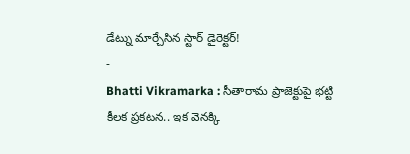డేట్ను మార్చేసిన స్టార్ డైరెక్టర్!
-
Bhatti Vikramarka : సీతారామ ప్రాజెక్టుపై భట్టి కీలక ప్రకటన.. ఇక వెనక్కి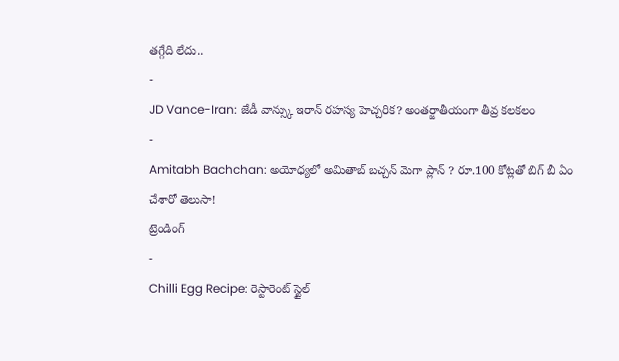తగ్గేది లేదు..
-
JD Vance-Iran: జేడీ వాన్స్కు ఇరాన్ రహస్య హెచ్చరిక? అంతర్జాతీయంగా తీవ్ర కలకలం
-
Amitabh Bachchan: అయోధ్యలో అమితాబ్ బచ్చన్ మెగా ప్లాన్ ? రూ.100 కోట్లతో బిగ్ బీ ఏం చేశారో తెలుసా!
ట్రెండింగ్
-
Chilli Egg Recipe: రెస్టారెంట్ స్టైల్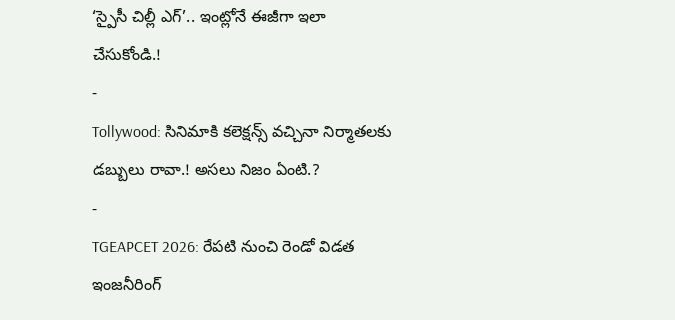‘స్పైసీ చిల్లీ ఎగ్’.. ఇంట్లోనే ఈజీగా ఇలా చేసుకోండి.!
-
Tollywood: సినిమాకి కలెక్షన్స్ వచ్చినా నిర్మాతలకు డబ్బులు రావా.! అసలు నిజం ఏంటి.?
-
TGEAPCET 2026: రేపటి నుంచి రెండో విడత ఇంజనీరింగ్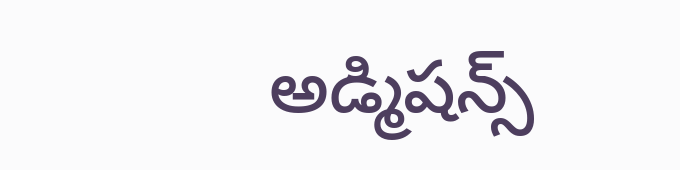అడ్మిషన్స్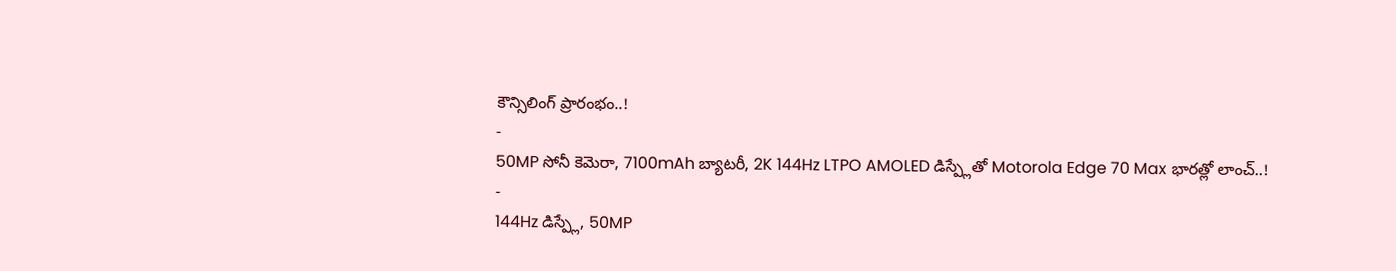కౌన్సిలింగ్ ప్రారంభం..!
-
50MP సోనీ కెమెరా, 7100mAh బ్యాటరీ, 2K 144Hz LTPO AMOLED డిస్ప్లేతో Motorola Edge 70 Max భారత్లో లాంచ్..!
-
144Hz డిస్ప్లే, 50MP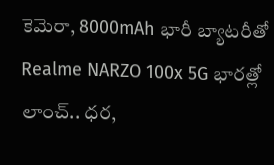కెమెరా, 8000mAh భారీ బ్యాటరీతో Realme NARZO 100x 5G భారత్లో లాంచ్.. ధర,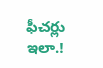ఫీచర్లు ఇలా.!